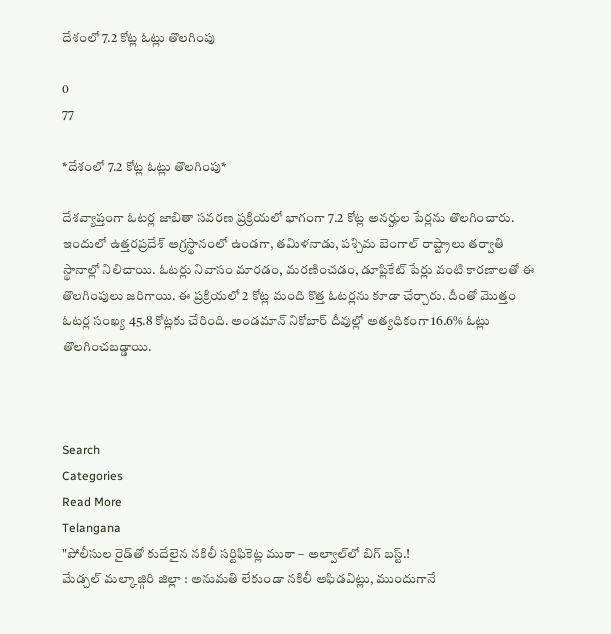దేశంలో 7.2 కోట్ల ఓట్లు తొలగింపు

0
77

*దేశంలో 7.2 కోట్ల ఓట్లు తొలగింపు*

దేశవ్యాప్తంగా ఓటర్ల జాబితా సవరణ ప్రక్రియలో భాగంగా 7.2 కోట్ల అనర్హుల పేర్లను తొలగించారు. ఇందులో ఉత్తరప్రదేశ్ అగ్రస్థానంలో ఉండగా, తమిళనాడు, పశ్చిమ బెంగాల్ రాష్ట్రాలు తర్వాతి స్థానాల్లో నిలిచాయి. ఓటర్లు నివాసం మారడం, మరణించడం, డూప్లికేట్ పేర్లు వంటి కారణాలతో ఈ తొలగింపులు జరిగాయి. ఈ ప్రక్రియలో 2 కోట్ల మంది కొత్త ఓటర్లను కూడా చేర్చారు. దీంతో మొత్తం ఓటర్ల సంఖ్య 45.8 కోట్లకు చేరింది. అండమాన్ నికోబార్ దీవుల్లో అత్యధికంగా 16.6% ఓట్లు తొలగించబడ్డాయి.



Search
Categories
Read More
Telangana
"పోలీసుల రైడ్‌తో కుదేలైన నకిలీ సర్టిఫికెట్ల ముఠా – అల్వాల్‌లో బిగ్ బస్ట్.!
మేడ్చల్ మల్కాజ్గిరి జిల్లా : అనుమతి లేకుండా నకిలీ అఫిడవిట్లు, ముందుగానే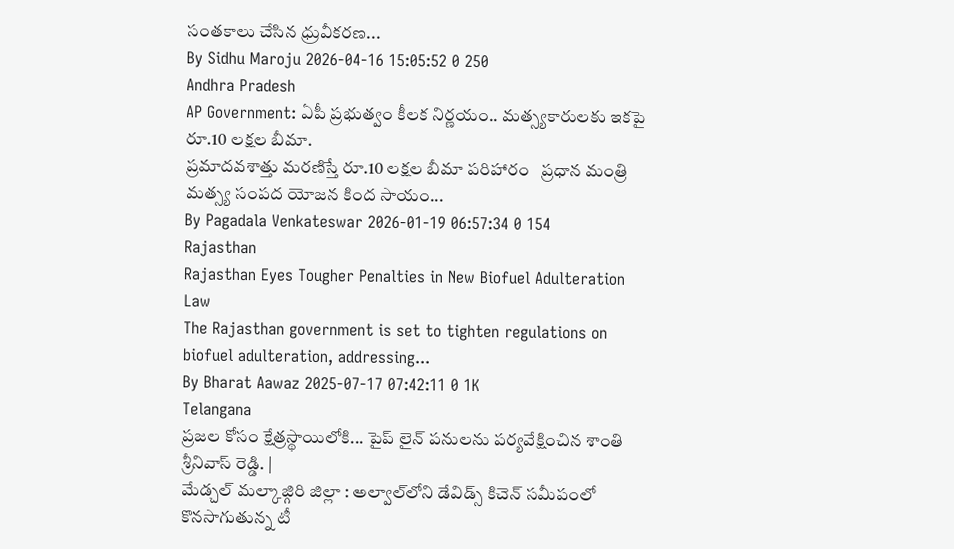సంతకాలు చేసిన ధ్రువీకరణ...
By Sidhu Maroju 2026-04-16 15:05:52 0 250
Andhra Pradesh
AP Government: ఏపీ ప్రభుత్వం కీలక నిర్ణయం.. మత్స్యకారులకు ఇకపై రూ.10 లక్షల బీమా.
ప్రమాదవశాత్తు మరణిస్తే రూ.10 లక్షల బీమా పరిహారం   ప్రధాన మంత్రి మత్స్య సంపద యోజన కింద సాయం...
By Pagadala Venkateswar 2026-01-19 06:57:34 0 154
Rajasthan
Rajasthan Eyes Tougher Penalties in New Biofuel Adulteration Law
The Rajasthan government is set to tighten regulations on biofuel adulteration, addressing...
By Bharat Aawaz 2025-07-17 07:42:11 0 1K
Telangana
ప్రజల కోసం క్షేత్రస్థాయిలోకి... పైప్ లైన్ పనులను పర్యవేక్షించిన శాంతి శ్రీనివాస్ రెడ్డి. |
మేడ్చల్ మల్కాజ్గిరి జిల్లా : అల్వాల్‌లోని డేవిడ్స్ కిచెన్ సమీపంలో కొనసాగుతున్న టీ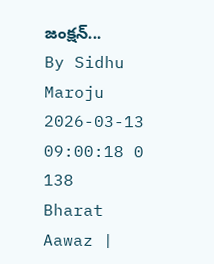జంక్షన్...
By Sidhu Maroju 2026-03-13 09:00:18 0 138
Bharat Aawaz |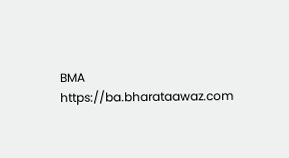BMA https://ba.bharataawaz.com